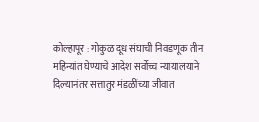कोल्हापूर : गोकुळ दूध संघाची निवडणूक तीन महिन्यांत घेण्याचे आदेश सर्वोच्च न्यायालयाने दिल्यानंतर सत्तातुर मंडळींच्या जीवात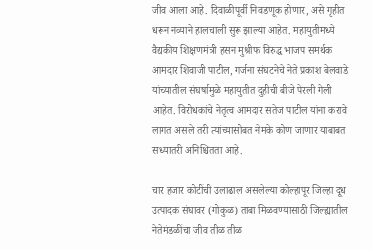जीव आला आहे. दिवाळीपूर्वी निवडणूक होणार, असे गृहीत धरून नव्याने हालचाली सुरू झाल्या आहेत. महायुतीमध्ये वैद्यकीय शिक्षणमंत्री हसन मुश्रीफ विरुद्ध भाजप समर्थक आमदार शिवाजी पाटील, गर्जना संघटनेचे नेते प्रकाश बेलवाडे यांच्यातील संघर्षामुळे महायुतीत दुहीची बीजे पेरली गेली आहेत. विरोधकांचे नेतृत्व आमदार सतेज पाटील यांना करावे लागत असले तरी त्यांच्यासोबत नेमके कोण जाणार याबाबत सध्यातरी अनिश्चितता आहे.

चार हजार कोटींची उलाढाल असलेल्या कोल्हापूर जिल्हा दूध उत्पादक संघावर (गोकुळ) ताबा मिळवण्यासाठी जिल्ह्यातील नेतेमंडळींचा जीव तीळ तीळ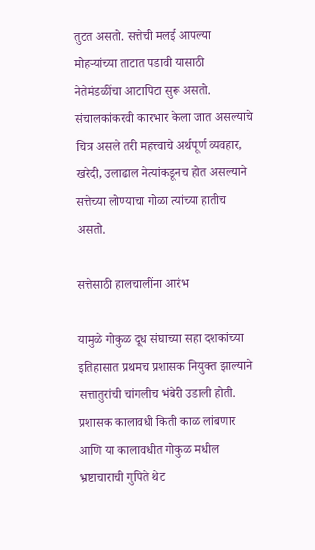तुटत असतो. सत्तेची मलई आपल्या मोहऱ्यांच्या ताटात पडावी यासाठी नेतेमंडळींचा आटापिटा सुरू असतो. संचालकांकरवी कारभार केला जात असल्याचे चित्र असले तरी महत्त्वाचे अर्थपूर्ण व्यवहार, खरेदी, उलाढाल नेत्यांकडूनच होत असल्याने सत्तेच्या लोण्याचा गोळा त्यांच्या हातीच असतो.

सत्तेसाठी हालचालींना आरंभ

यामुळे गोकुळ दूध संघाच्या सहा दशकांच्या इतिहासात प्रथमच प्रशासक नियुक्त झाल्याने सत्तातुरांची चांगलीच भंबेरी उडाली होती. प्रशासक कालावधी किती काळ लांबणार आणि या कालावधीत गोकुळ मधील भ्रष्टाचाराची गुपिते थेट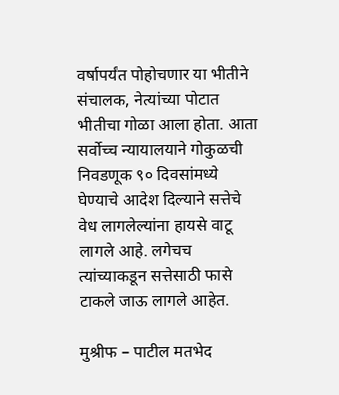वर्षापर्यंत पोहोचणार या भीतीने संचालक, नेत्यांच्या पोटात भीतीचा गोळा आला होता. आता सर्वोच्च न्यायालयाने गोकुळची निवडणूक ९० दिवसांमध्ये घेण्याचे आदेश दिल्याने सत्तेचे वेध लागलेल्यांना हायसे वाटू लागले आहे. लगेचच त्यांच्याकडून सत्तेसाठी फासे टाकले जाऊ लागले आहेत.

मुश्रीफ – पाटील मतभेद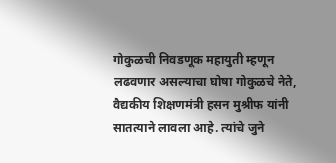गोकुळची निवडणूक महायुती म्हणून लढवणार असल्याचा घोषा गोकुळचे नेते, वैद्यकीय शिक्षणमंत्री हसन मुश्रीफ यांनी सातत्याने लावला आहे. त्यांचे जुने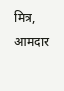मित्र, आमदार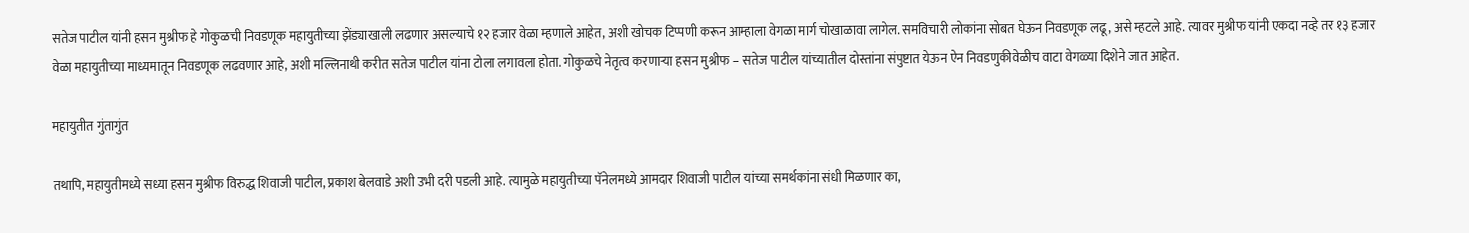सतेज पाटील यांनी हसन मुश्रीफ हे गोकुळची निवडणूक महायुतीच्या झेंड्याखाली लढणार असल्याचे १२ हजार वेळा म्हणाले आहेत, अशी खोचक टिप्पणी करून आम्हाला वेगळा मार्ग चोखाळावा लागेल. समविचारी लोकांना सोबत घेऊन निवडणूक लढू, असे म्हटले आहे. त्यावर मुश्रीफ यांनी एकदा नव्हे तर १३ हजार वेळा महायुतीच्या माध्यमातून निवडणूक लढवणार आहे, अशी मल्लिनाथी करीत सतेज पाटील यांना टोला लगावला होता. गोकुळचे नेतृत्व करणाऱ्या हसन मुश्रीफ – सतेज पाटील यांच्यातील दोस्तांना संपुष्टात येऊन ऐन निवडणुकीवेळीच वाटा वेगळ्या दिशेने जात आहेत.

महायुतीत गुंतागुंत

तथापि, महायुतीमध्ये सध्या हसन मुश्रीफ विरुद्ध शिवाजी पाटील, प्रकाश बेलवाडे अशी उभी दरी पडली आहे. त्यामुळे महायुतीच्या पॅनेलमध्ये आमदार शिवाजी पाटील यांच्या समर्थकांना संधी मिळणार का,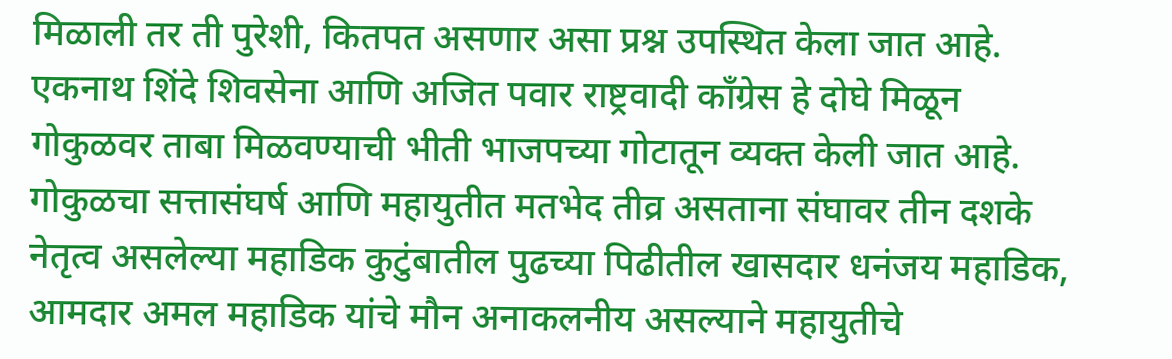मिळाली तर ती पुरेशी, कितपत असणार असा प्रश्न उपस्थित केला जात आहे. एकनाथ शिंदे शिवसेना आणि अजित पवार राष्ट्रवादी काँग्रेस हे दोघे मिळून गोकुळवर ताबा मिळवण्याची भीती भाजपच्या गोटातून व्यक्त केली जात आहे. गोकुळचा सत्तासंघर्ष आणि महायुतीत मतभेद तीव्र असताना संघावर तीन दशके नेतृत्व असलेल्या महाडिक कुटुंबातील पुढच्या पिढीतील खासदार धनंजय महाडिक, आमदार अमल महाडिक यांचे मौन अनाकलनीय असल्याने महायुतीचे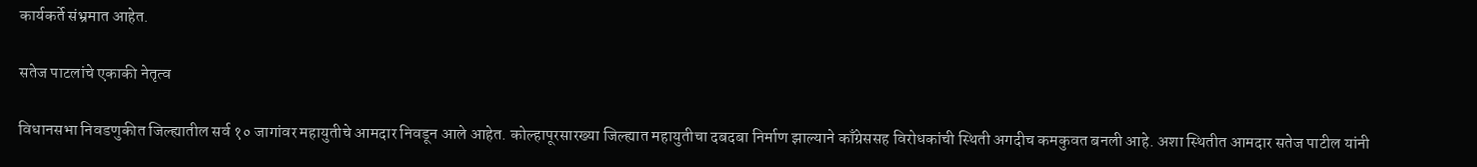कार्यकर्ते संभ्रमात आहेत.

सतेज पाटलांचे एकाकी नेतृत्व

विधानसभा निवडणुकीत जिल्ह्यातील सर्व १० जागांवर महायुतीचे आमदार निवडून आले आहेत. कोल्हापूरसारख्या जिल्ह्यात महायुतीचा दबदबा निर्माण झाल्याने काँग्रेससह विरोधकांची स्थिती अगदीच कमकुवत बनली आहे. अशा स्थितीत आमदार सतेज पाटील यांनी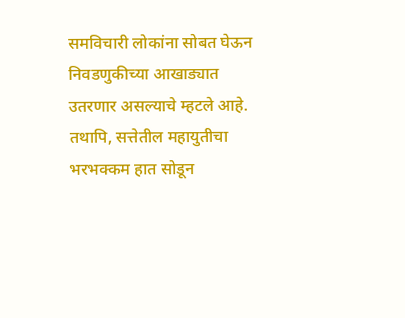समविचारी लोकांना सोबत घेऊन निवडणुकीच्या आखाड्यात उतरणार असल्याचे म्हटले आहे. तथापि, सत्तेतील महायुतीचा भरभक्कम हात सोडून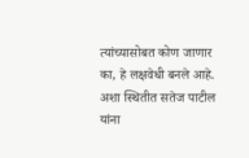त्यांच्यासोबत कोण जाणार का, हे लक्षवेधी बनले आहे. अशा स्थितीत सतेज पाटील यांना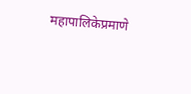महापालिकेप्रमाणे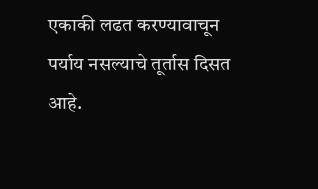एकाकी लढत करण्यावाचून पर्याय नसल्याचे तूर्तास दिसत आहे.